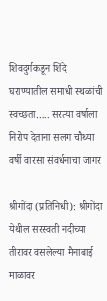शिवदुर्गकडून शिंदे घराण्यातील समाधी स्थळांची स्वच्छता….. सरत्या वर्षाला निरोप देताना सलग चौथ्या वर्षी वारसा संवर्धनाचा जागर

श्रीगोंदा (प्रतिनिधी): श्रीगोंदा येथील सरस्वती नदीच्या तीरावर वसलेल्या मैनाबाई माळावर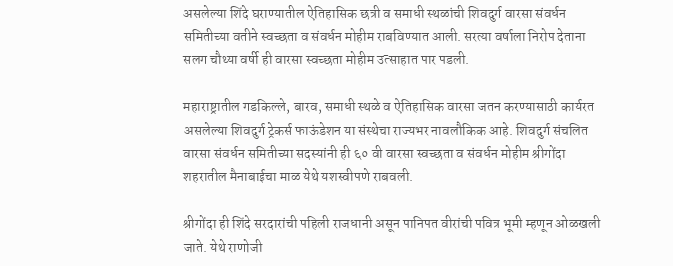असलेल्या शिंदे घराण्यातील ऐतिहासिक छत्री व समाधी स्थळांची शिवदुर्ग वारसा संवर्धन समितीच्या वतीने स्वच्छता व संवर्धन मोहीम राबविण्यात आली. सरत्या वर्षाला निरोप देताना सलग चौथ्या वर्षी ही वारसा स्वच्छता मोहीम उत्साहात पार पडली.

महाराष्ट्रातील गडकिल्ले, बारव, समाधी स्थळे व ऐतिहासिक वारसा जतन करण्यासाठी कार्यरत असलेल्या शिवदुर्ग ट्रेकर्स फाऊंडेशन या संस्थेचा राज्यभर नावलौकिक आहे. शिवदुर्ग संचलित वारसा संवर्धन समितीच्या सदस्यांनी ही ६० वी वारसा स्वच्छता व संवर्धन मोहीम श्रीगोंदा शहरातील मैनाबाईचा माळ येथे यशस्वीपणे राबवली.

श्रीगोंदा ही शिंदे सरदारांची पहिली राजधानी असून पानिपत वीरांची पवित्र भूमी म्हणून ओळखली जाते. येथे राणोजी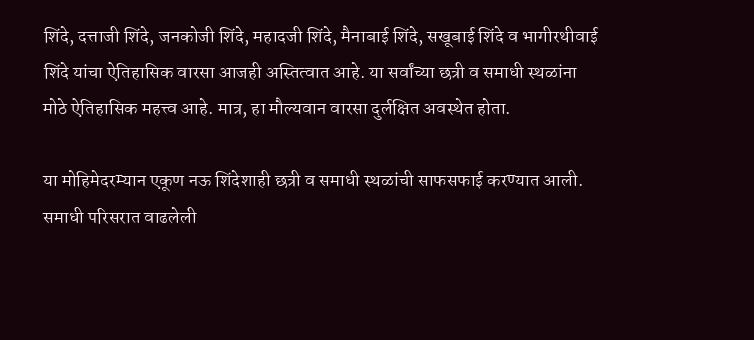शिंदे, दत्ताजी शिंदे, जनकोजी शिंदे, महादजी शिंदे, मैनाबाई शिंदे, सखूबाई शिंदे व भागीरथीवाई शिंदे यांचा ऐतिहासिक वारसा आजही अस्तित्वात आहे. या सर्वांच्या छत्री व समाधी स्थळांना मोठे ऐतिहासिक महत्त्व आहे. मात्र, हा मौल्यवान वारसा दुर्लक्षित अवस्थेत होता.

या मोहिमेदरम्यान एकूण नऊ शिंदेशाही छत्री व समाधी स्थळांची साफसफाई करण्यात आली. समाधी परिसरात वाढलेली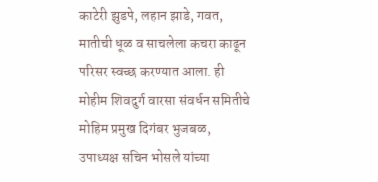काटेरी झुडपे, लहान झाडे, गवत, मातीची धूळ व साचलेला कचरा काढून परिसर स्वच्छ करण्यात आला. ही मोहीम शिवदुर्ग वारसा संवर्धन समितीचे मोहिम प्रमुख दिगंबर भुजबळ, उपाध्यक्ष सचिन भोसले यांच्या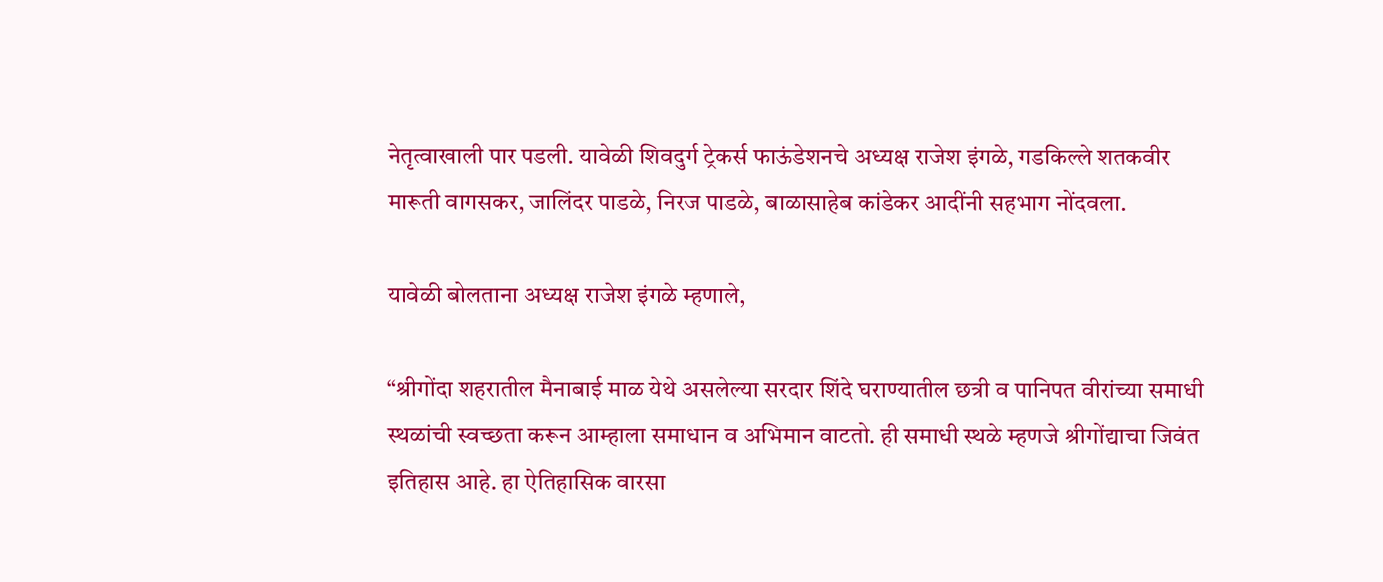नेतृत्वाखाली पार पडली. यावेळी शिवदुर्ग ट्रेकर्स फाऊंडेशनचे अध्यक्ष राजेश इंगळे, गडकिल्ले शतकवीर मारूती वागसकर, जालिंदर पाडळे, निरज पाडळे, बाळासाहेब कांडेकर आदींनी सहभाग नोंदवला.

यावेळी बोलताना अध्यक्ष राजेश इंगळे म्हणाले,

“श्रीगोंदा शहरातील मैनाबाई माळ येथे असलेल्या सरदार शिंदे घराण्यातील छत्री व पानिपत वीरांच्या समाधी स्थळांची स्वच्छता करून आम्हाला समाधान व अभिमान वाटतो. ही समाधी स्थळे म्हणजे श्रीगोंद्याचा जिवंत इतिहास आहे. हा ऐतिहासिक वारसा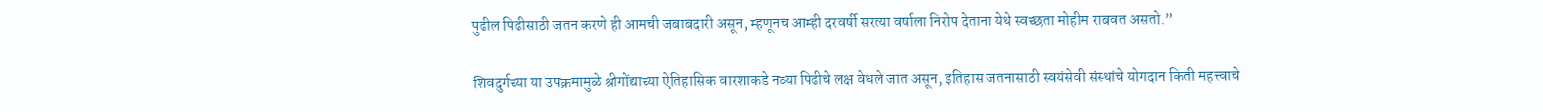पुढील पिढीसाठी जतन करणे ही आमची जबाबदारी असून, म्हणूनच आम्ही दरवर्षी सरत्या वर्षाला निरोप देताना येथे स्वच्छता मोहीम राबवत असतो.”

शिवदुर्गच्या या उपक्रमामुळे श्रीगोंद्याच्या ऐतिहासिक वारशाकडे नव्या पिढीचे लक्ष वेधले जात असून, इतिहास जतनासाठी स्वयंसेवी संस्थांचे योगदान किती महत्त्वाचे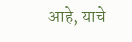आहे, याचे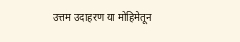उत्तम उदाहरण या मोहिमेतून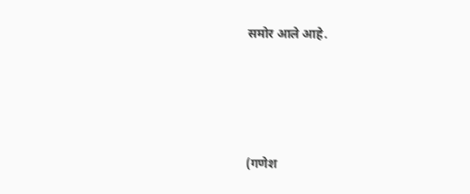समोर आले आहे.





(गणेश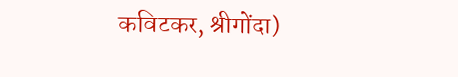कविटकर, श्रीगोंदा)